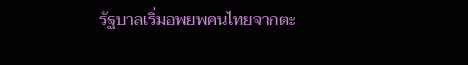รัฐบาลเริ่มอพยพคนไทยจากตะ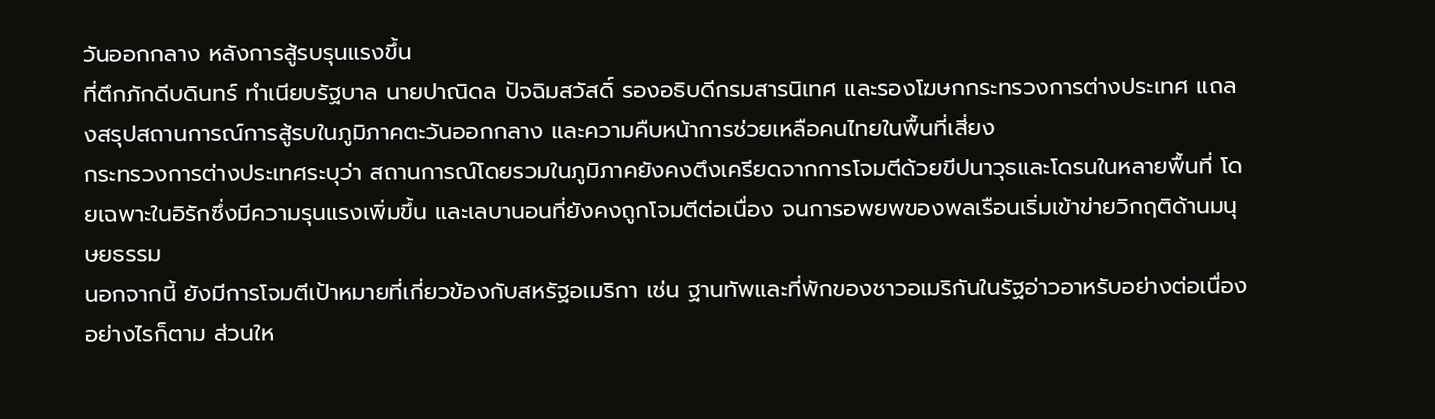วันออกกลาง หลังการสู้รบรุนแรงขึ้น
ที่ตึกภักดีบดินทร์ ทำเนียบรัฐบาล นายปาณิดล ปัจฉิมสวัสดิ์ รองอธิบดีกรมสารนิเทศ และรองโฆษกกระทรวงการต่างประเทศ แถลงสรุปสถานการณ์การสู้รบในภูมิภาคตะวันออกกลาง และความคืบหน้าการช่วยเหลือคนไทยในพื้นที่เสี่ยง
กระทรวงการต่างประเทศระบุว่า สถานการณ์โดยรวมในภูมิภาคยังคงตึงเครียดจากการโจมตีด้วยขีปนาวุธและโดรนในหลายพื้นที่ โดยเฉพาะในอิรักซึ่งมีความรุนแรงเพิ่มขึ้น และเลบานอนที่ยังคงถูกโจมตีต่อเนื่อง จนการอพยพของพลเรือนเริ่มเข้าข่ายวิกฤติด้านมนุษยธรรม
นอกจากนี้ ยังมีการโจมตีเป้าหมายที่เกี่ยวข้องกับสหรัฐอเมริกา เช่น ฐานทัพและที่พักของชาวอเมริกันในรัฐอ่าวอาหรับอย่างต่อเนื่อง อย่างไรก็ตาม ส่วนให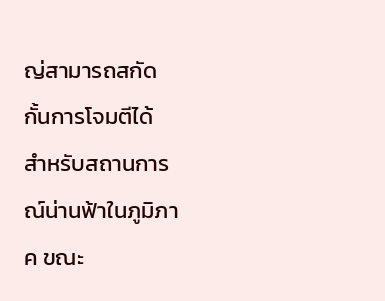ญ่สามารถสกัดกั้นการโจมตีได้
สำหรับสถานการณ์น่านฟ้าในภูมิภาค ขณะ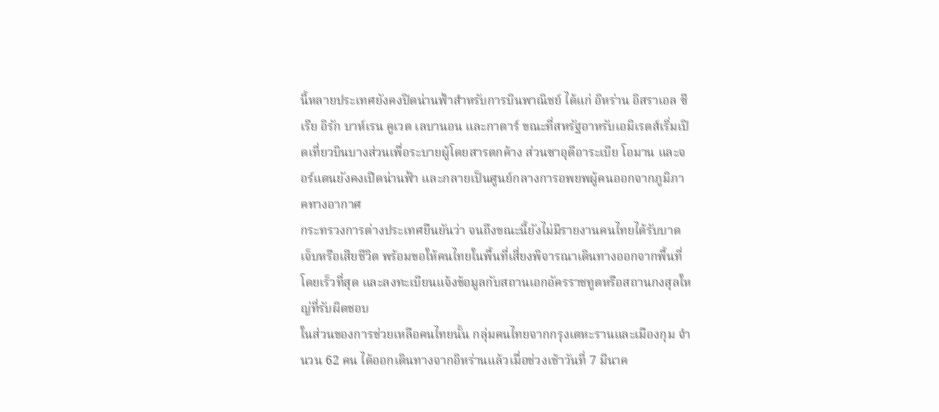นี้หลายประเทศยังคงปิดน่านฟ้าสำหรับการบินพาณิชย์ ได้แก่ อิหร่าน อิสราเอล ซีเรีย อิรัก บาห์เรน คูเวต เลบานอน และกาตาร์ ขณะที่สหรัฐอาหรับเอมิเรตส์เริ่มเปิดเที่ยวบินบางส่วนเพื่อระบายผู้โดยสารตกค้าง ส่วนซาอุดีอาระเบีย โอมาน และจอร์แดนยังคงเปิดน่านฟ้า และกลายเป็นศูนย์กลางการอพยพผู้คนออกจากภูมิภาคทางอากาศ
กระทรวงการต่างประเทศยืนยันว่า จนถึงขณะนี้ยังไม่มีรายงานคนไทยได้รับบาดเจ็บหรือเสียชีวิต พร้อมขอให้คนไทยในพื้นที่เสี่ยงพิจารณาเดินทางออกจากพื้นที่โดยเร็วที่สุด และลงทะเบียนแจ้งข้อมูลกับสถานเอกอัครราชทูตหรือสถานกงสุลใหญ่ที่รับผิดชอบ
ในส่วนของการช่วยเหลือคนไทยนั้น กลุ่มคนไทยจากกรุงเตหะรานและเมืองกุม จำนวน 62 คน ได้ออกเดินทางจากอิหร่านแล้วเมื่อช่วงเช้าวันที่ 7 มีนาค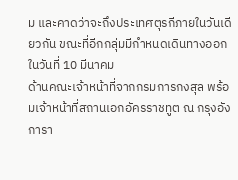ม และคาดว่าจะถึงประเทศตุรกีภายในวันเดียวกัน ขณะที่อีกกลุ่มมีกำหนดเดินทางออกในวันที่ 10 มีนาคม
ด้านคณะเจ้าหน้าที่จากกรมการกงสุล พร้อมเจ้าหน้าที่สถานเอกอัครราชทูต ณ กรุงอังการา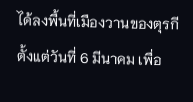ได้ลงพื้นที่เมืองวานของตุรกีตั้งแต่วันที่ 6 มีนาคม เพื่อ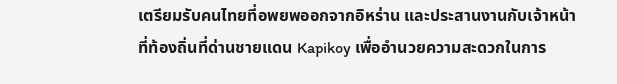เตรียมรับคนไทยที่อพยพออกจากอิหร่าน และประสานงานกับเจ้าหน้าที่ท้องถิ่นที่ด่านชายแดน Kapikoy เพื่ออำนวยความสะดวกในการ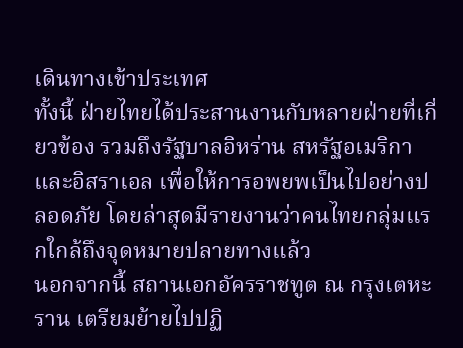เดินทางเข้าประเทศ
ทั้งนี้ ฝ่ายไทยได้ประสานงานกับหลายฝ่ายที่เกี่ยวข้อง รวมถึงรัฐบาลอิหร่าน สหรัฐอเมริกา และอิสราเอล เพื่อให้การอพยพเป็นไปอย่างปลอดภัย โดยล่าสุดมีรายงานว่าคนไทยกลุ่มแรกใกล้ถึงจุดหมายปลายทางแล้ว
นอกจากนี้ สถานเอกอัครราชทูต ณ กรุงเตหะราน เตรียมย้ายไปปฏิ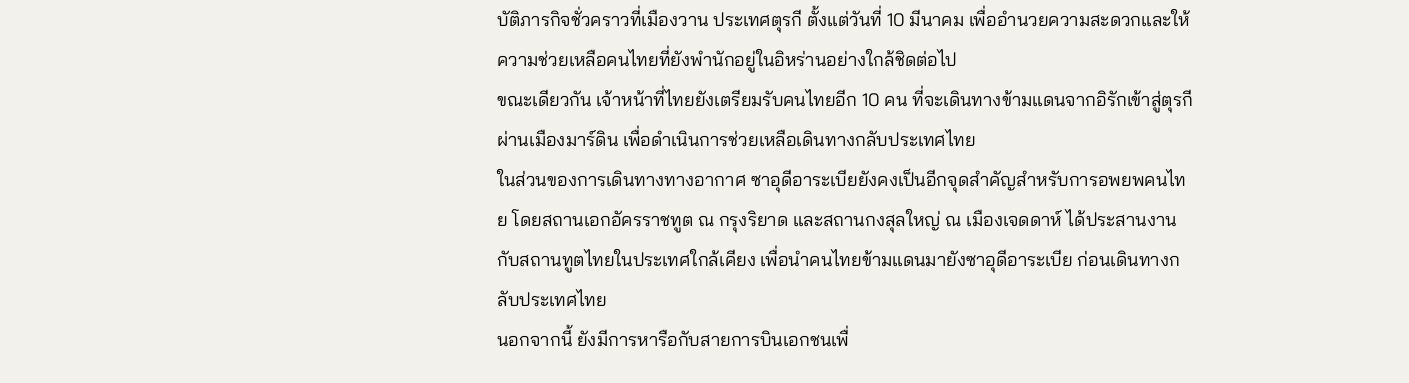บัติภารกิจชั่วคราวที่เมืองวาน ประเทศตุรกี ตั้งแต่วันที่ 10 มีนาคม เพื่ออำนวยความสะดวกและให้ความช่วยเหลือคนไทยที่ยังพำนักอยู่ในอิหร่านอย่างใกล้ชิดต่อไป
ขณะเดียวกัน เจ้าหน้าที่ไทยยังเตรียมรับคนไทยอีก 10 คน ที่จะเดินทางข้ามแดนจากอิรักเข้าสู่ตุรกีผ่านเมืองมาร์ดิน เพื่อดำเนินการช่วยเหลือเดินทางกลับประเทศไทย
ในส่วนของการเดินทางทางอากาศ ซาอุดีอาระเบียยังคงเป็นอีกจุดสำคัญสำหรับการอพยพคนไทย โดยสถานเอกอัครราชทูต ณ กรุงริยาด และสถานกงสุลใหญ่ ณ เมืองเจดดาห์ ได้ประสานงานกับสถานทูตไทยในประเทศใกล้เคียง เพื่อนำคนไทยข้ามแดนมายังซาอุดีอาระเบีย ก่อนเดินทางกลับประเทศไทย
นอกจากนี้ ยังมีการหารือกับสายการบินเอกชนเพื่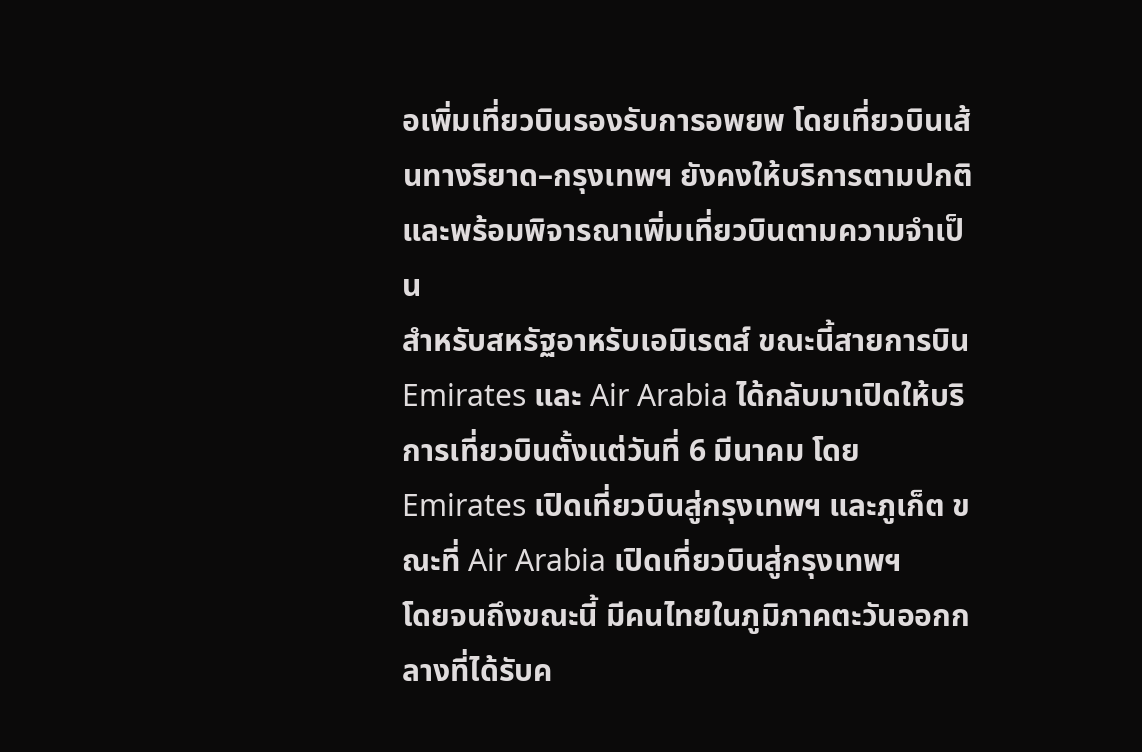อเพิ่มเที่ยวบินรองรับการอพยพ โดยเที่ยวบินเส้นทางริยาด–กรุงเทพฯ ยังคงให้บริการตามปกติ และพร้อมพิจารณาเพิ่มเที่ยวบินตามความจำเป็น
สำหรับสหรัฐอาหรับเอมิเรตส์ ขณะนี้สายการบิน Emirates และ Air Arabia ได้กลับมาเปิดให้บริการเที่ยวบินตั้งแต่วันที่ 6 มีนาคม โดย Emirates เปิดเที่ยวบินสู่กรุงเทพฯ และภูเก็ต ขณะที่ Air Arabia เปิดเที่ยวบินสู่กรุงเทพฯ
โดยจนถึงขณะนี้ มีคนไทยในภูมิภาคตะวันออกกลางที่ได้รับค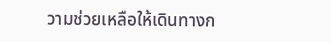วามช่วยเหลือให้เดินทางก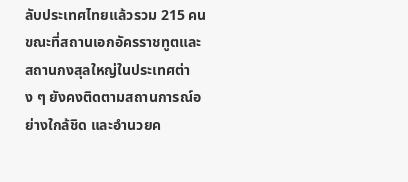ลับประเทศไทยแล้วรวม 215 คน ขณะที่สถานเอกอัครราชทูตและสถานกงสุลใหญ่ในประเทศต่าง ๆ ยังคงติดตามสถานการณ์อย่างใกล้ชิด และอำนวยค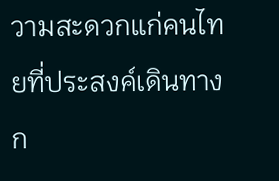วามสะดวกแก่คนไทยที่ประสงค์เดินทางก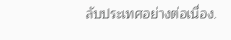ลับประเทศอย่างต่อเนื่อง.